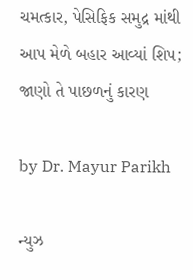ચમત્કાર, પેસિફિક સમુદ્ર માંથી આપ મેળે બહાર આવ્યાં શિપ; જાણો તે પાછળનું કારણ

by Dr. Mayur Parikh

ન્યુઝ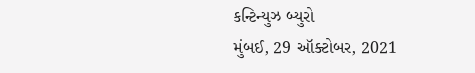કન્ટિન્યુઝ બ્યુરો
મુંબઈ, 29 ઑક્ટોબર, 2021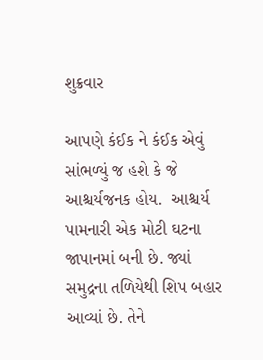શુક્રવાર

આપણે કંઈક ને કંઈક એવું સાંભળ્યું જ હશે કે જે આશ્ચર્યજનક હોય.  આશ્ચર્ય પામનારી એક મોટી ઘટના જાપાનમાં બની છે. જ્યાં સમુદ્રના તળિયેથી શિપ બહાર આવ્યાં છે. તેને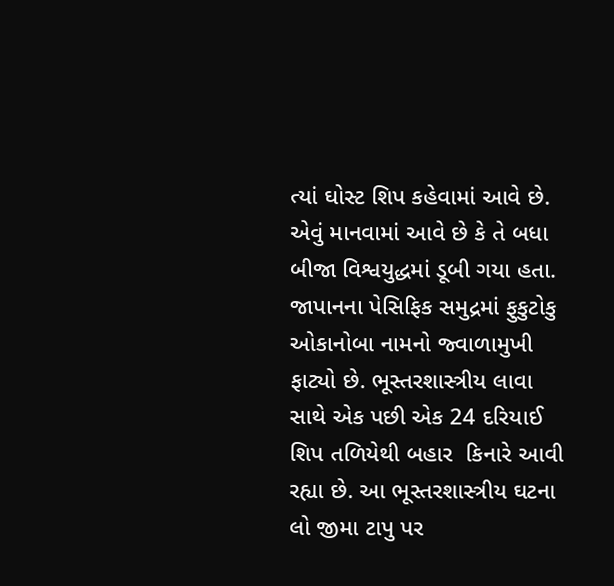ત્યાં ઘોસ્ટ શિપ કહેવામાં આવે છે. એવું માનવામાં આવે છે કે તે બધા બીજા વિશ્વયુદ્ધમાં ડૂબી ગયા હતા.
જાપાનના પેસિફિક સમુદ્રમાં ફુકુટોકુ ઓકાનોબા નામનો જ્વાળામુખી ફાટ્યો છે. ભૂસ્તરશાસ્ત્રીય લાવા સાથે એક પછી એક 24 દરિયાઈ શિપ તળિયેથી બહાર  કિનારે આવી રહ્યા છે. આ ભૂસ્તરશાસ્ત્રીય ઘટના લો જીમા ટાપુ પર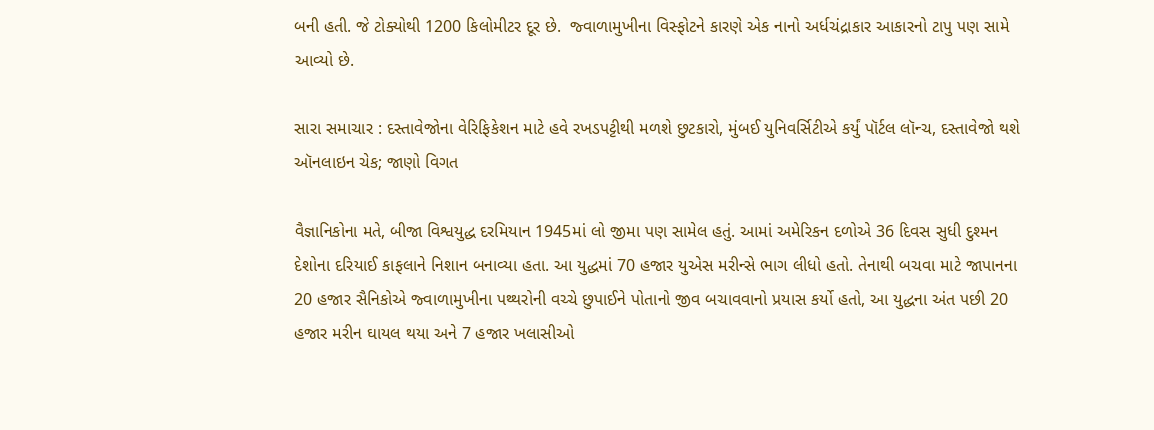બની હતી. જે ટોક્યોથી 1200 કિલોમીટર દૂર છે.  જ્વાળામુખીના વિસ્ફોટને કારણે એક નાનો અર્ધચંદ્રાકાર આકારનો ટાપુ પણ સામે આવ્યો છે.

સારા સમાચાર : દસ્તાવેજોના વેરિફિકેશન માટે હવે રખડપટ્ટીથી મળશે છુટકારો, મુંબઈ યુનિવર્સિટીએ કર્યું પૉર્ટલ લૉન્ચ, દસ્તાવેજો થશે ઑનલાઇન ચેક; જાણો વિગત

વૈજ્ઞાનિકોના મતે, બીજા વિશ્વયુદ્ધ દરમિયાન 1945માં લો જીમા પણ સામેલ હતું. આમાં અમેરિકન દળોએ 36 દિવસ સુધી દુશ્મન દેશોના દરિયાઈ કાફલાને નિશાન બનાવ્યા હતા. આ યુદ્ધમાં 70 હજાર યુએસ મરીન્સે ભાગ લીધો હતો. તેનાથી બચવા માટે જાપાનના 20 હજાર સૈનિકોએ જ્વાળામુખીના પથ્થરોની વચ્ચે છુપાઈને પોતાનો જીવ બચાવવાનો પ્રયાસ કર્યો હતો, આ યુદ્ધના અંત પછી 20 હજાર મરીન ઘાયલ થયા અને 7 હજાર ખલાસીઓ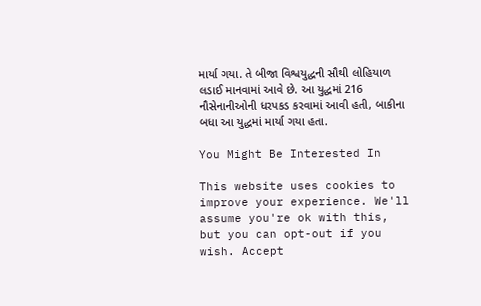માર્યા ગયા. તે બીજા વિશ્વયુદ્ધની સૌથી લોહિયાળ લડાઈ માનવામાં આવે છે. આ યુદ્ધમાં 216  નૌસેનાનીઓની ધરપકડ કરવામાં આવી હતી, બાકીના બધા આ યુદ્ધમાં માર્યા ગયા હતા.

You Might Be Interested In

This website uses cookies to improve your experience. We'll assume you're ok with this, but you can opt-out if you wish. Accept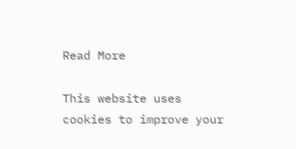Read More

This website uses cookies to improve your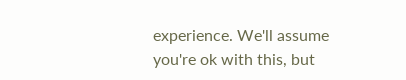experience. We'll assume you're ok with this, but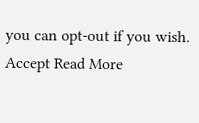you can opt-out if you wish. Accept Read More